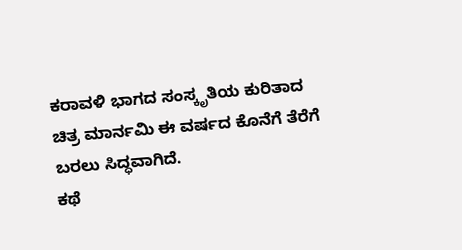ಕರಾವಳಿ ಭಾಗದ ಸಂಸ್ಕೃತಿಯ ಕುರಿತಾದ ಚಿತ್ರ ಮಾರ್ನಮಿ ಈ ವರ್ಷದ ಕೊನೆಗೆ ತೆರೆಗೆ ಬರಲು ಸಿದ್ಧವಾಗಿದೆ.
ಕಥೆ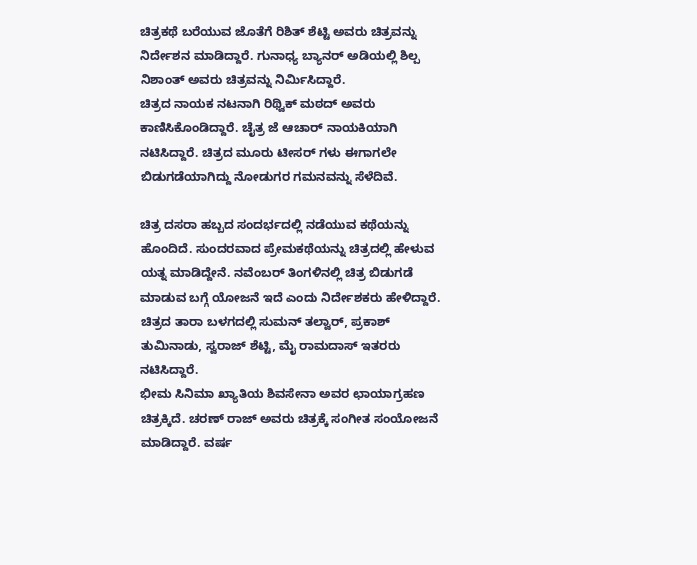ಚಿತ್ರಕಥೆ ಬರೆಯುವ ಜೊತೆಗೆ ರಿಶಿತ್ ಶೆಟ್ಟಿ ಅವರು ಚಿತ್ರವನ್ನು ನಿರ್ದೇಶನ ಮಾಡಿದ್ದಾರೆ. ಗುನಾಧ್ಯ ಬ್ಯಾನರ್ ಅಡಿಯಲ್ಲಿ ಶಿಲ್ಪ ನಿಶಾಂತ್ ಅವರು ಚಿತ್ರವನ್ನು ನಿರ್ಮಿಸಿದ್ದಾರೆ.
ಚಿತ್ರದ ನಾಯಕ ನಟನಾಗಿ ರಿಥ್ವಿಕ್ ಮಠದ್ ಅವರು ಕಾಣಿಸಿಕೊಂಡಿದ್ದಾರೆ. ಚೈತ್ರ ಜೆ ಆಚಾರ್ ನಾಯಕಿಯಾಗಿ ನಟಿಸಿದ್ದಾರೆ. ಚಿತ್ರದ ಮೂರು ಟೀಸರ್ ಗಳು ಈಗಾಗಲೇ ಬಿಡುಗಡೆಯಾಗಿದ್ದು ನೋಡುಗರ ಗಮನವನ್ನು ಸೆಳೆದಿವೆ.

ಚಿತ್ರ ದಸರಾ ಹಬ್ಬದ ಸಂದರ್ಭದಲ್ಲಿ ನಡೆಯುವ ಕಥೆಯನ್ನು ಹೊಂದಿದೆ. ಸುಂದರವಾದ ಪ್ರೇಮಕಥೆಯನ್ನು ಚಿತ್ರದಲ್ಲಿ ಹೇಳುವ ಯತ್ನ ಮಾಡಿದ್ದೇನೆ. ನವೆಂಬರ್ ತಿಂಗಳಿನಲ್ಲಿ ಚಿತ್ರ ಬಿಡುಗಡೆ ಮಾಡುವ ಬಗ್ಗೆ ಯೋಜನೆ ಇದೆ ಎಂದು ನಿರ್ದೇಶಕರು ಹೇಳಿದ್ದಾರೆ.
ಚಿತ್ರದ ತಾರಾ ಬಳಗದಲ್ಲಿ ಸುಮನ್ ತಲ್ವಾರ್, ಪ್ರಕಾಶ್ ತುಮಿನಾಡು, ಸ್ವರಾಜ್ ಶೆಟ್ಟಿ, ಮೈ ರಾಮದಾಸ್ ಇತರರು ನಟಿಸಿದ್ದಾರೆ.
ಭೀಮ ಸಿನಿಮಾ ಖ್ಯಾತಿಯ ಶಿವಸೇನಾ ಅವರ ಛಾಯಾಗ್ರಹಣ ಚಿತ್ರಕ್ಕಿದೆ. ಚರಣ್ ರಾಜ್ ಅವರು ಚಿತ್ರಕ್ಕೆ ಸಂಗೀತ ಸಂಯೋಜನೆ ಮಾಡಿದ್ದಾರೆ. ವರ್ಷ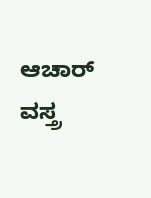ಆಚಾರ್ ವಸ್ತ್ರ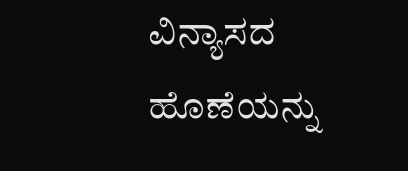ವಿನ್ಯಾಸದ ಹೊಣೆಯನ್ನು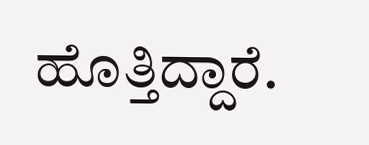ಹೊತ್ತಿದ್ದಾರೆ.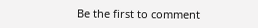Be the first to comment